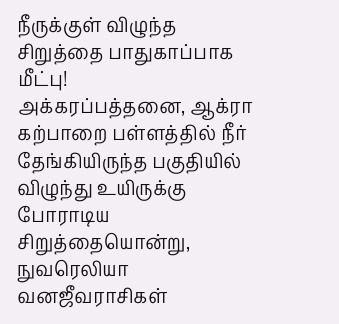நீருக்குள் விழுந்த சிறுத்தை பாதுகாப்பாக மீட்பு!
அக்கரப்பத்தனை, ஆக்ரா கற்பாறை பள்ளத்தில் நீர் தேங்கியிருந்த பகுதியில் விழுந்து உயிருக்கு போராடிய சிறுத்தையொன்று, நுவரெலியா வனஜீவராசிகள்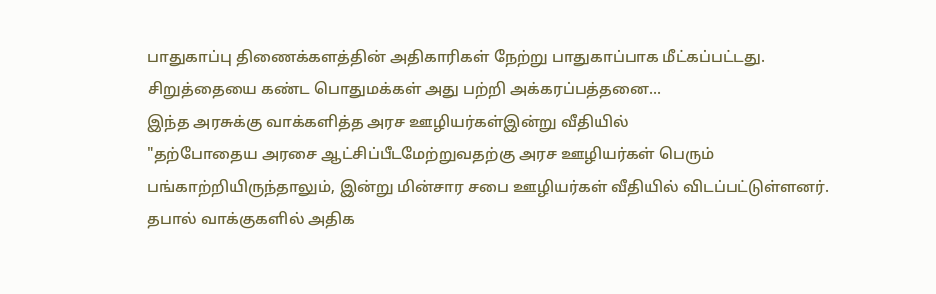பாதுகாப்பு திணைக்களத்தின் அதிகாரிகள் நேற்று பாதுகாப்பாக மீட்கப்பட்டது.
சிறுத்தையை கண்ட பொதுமக்கள் அது பற்றி அக்கரப்பத்தனை...
இந்த அரசுக்கு வாக்களித்த அரச ஊழியர்கள்இன்று வீதியில்
"தற்போதைய அரசை ஆட்சிப்பீடமேற்றுவதற்கு அரச ஊழியர்கள் பெரும் பங்காற்றியிருந்தாலும், இன்று மின்சார சபை ஊழியர்கள் வீதியில் விடப்பட்டுள்ளனர். தபால் வாக்குகளில் அதிக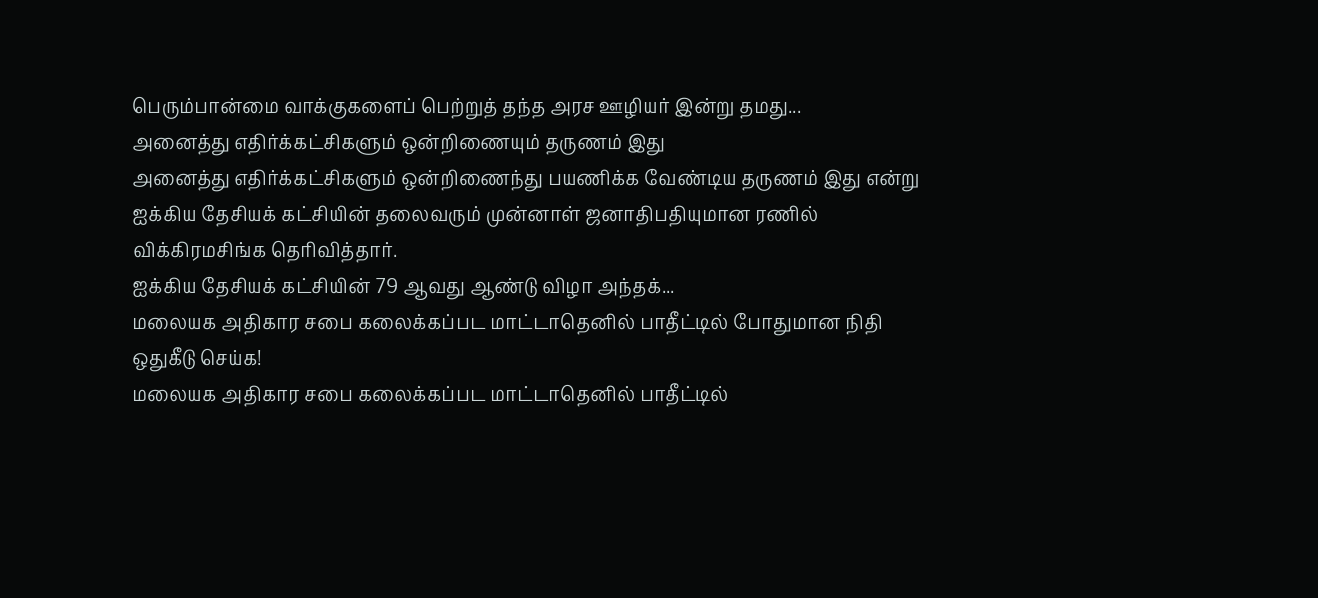பெரும்பான்மை வாக்குகளைப் பெற்றுத் தந்த அரச ஊழியர் இன்று தமது...
அனைத்து எதிர்க்கட்சிகளும் ஒன்றிணையும் தருணம் இது
அனைத்து எதிர்க்கட்சிகளும் ஒன்றிணைந்து பயணிக்க வேண்டிய தருணம் இது என்று ஐக்கிய தேசியக் கட்சியின் தலைவரும் முன்னாள் ஜனாதிபதியுமான ரணில் விக்கிரமசிங்க தெரிவித்தார்.
ஐக்கிய தேசியக் கட்சியின் 79 ஆவது ஆண்டு விழா அந்தக்...
மலையக அதிகார சபை கலைக்கப்பட மாட்டாதெனில் பாதீட்டில் போதுமான நிதி ஒதுகீடு செய்க!
மலையக அதிகார சபை கலைக்கப்பட மாட்டாதெனில் பாதீட்டில்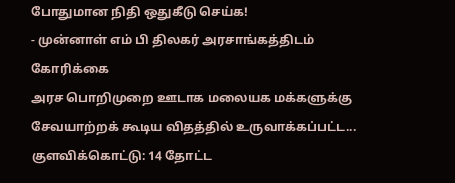போதுமான நிதி ஒதுகீடு செய்க!
- முன்னாள் எம் பி திலகர் அரசாங்கத்திடம் கோரிக்கை
அரச பொறிமுறை ஊடாக மலையக மக்களுக்கு சேவயாற்றக் கூடிய விதத்தில் உருவாக்கப்பட்ட...
குளவிக்கொட்டு: 14 தோட்ட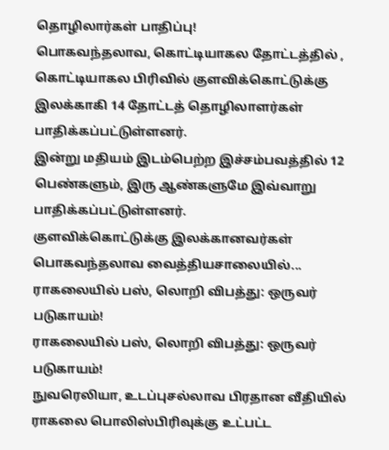தொழிலார்கள் பாதிப்பு!
பொகவந்தலாவ, கொட்டியாகல தோட்டத்தில் , கொட்டியாகல பிரிவில் குளவிக்கொட்டுக்கு இலக்காகி 14 தோட்டத் தொழிலாளர்கள் பாதிக்கப்பட்டுள்ளனர்.
இன்று மதியம் இடம்பெற்ற இச்சம்பவத்தில் 12 பெண்களும், இரு ஆண்களுமே இவ்வாறு பாதிக்கப்பட்டுள்ளனர்.
குளவிக்கொட்டுக்கு இலக்கானவர்கள் பொகவந்தலாவ வைத்தியசாலையில்...
ராகலையில் பஸ், லொறி விபத்து: ஒருவர் படுகாயம்!
ராகலையில் பஸ், லொறி விபத்து: ஒருவர் படுகாயம்!
நுவரெலியா, உடப்புசல்லாவ பிரதான வீதியில் ராகலை பொலிஸ்பிரிவுக்கு உட்பட்ட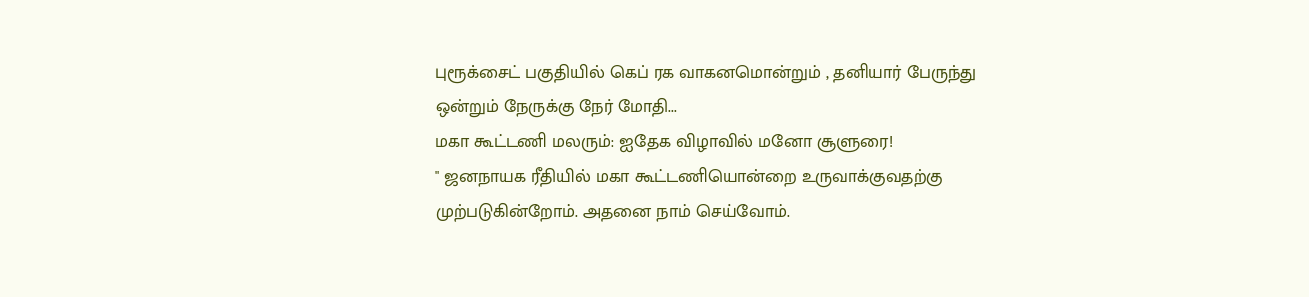புரூக்சைட் பகுதியில் கெப் ரக வாகனமொன்றும் , தனியார் பேருந்து ஒன்றும் நேருக்கு நேர் மோதி...
மகா கூட்டணி மலரும்: ஐதேக விழாவில் மனோ சூளுரை!
" ஜனநாயக ரீதியில் மகா கூட்டணியொன்றை உருவாக்குவதற்கு முற்படுகின்றோம். அதனை நாம் செய்வோம்.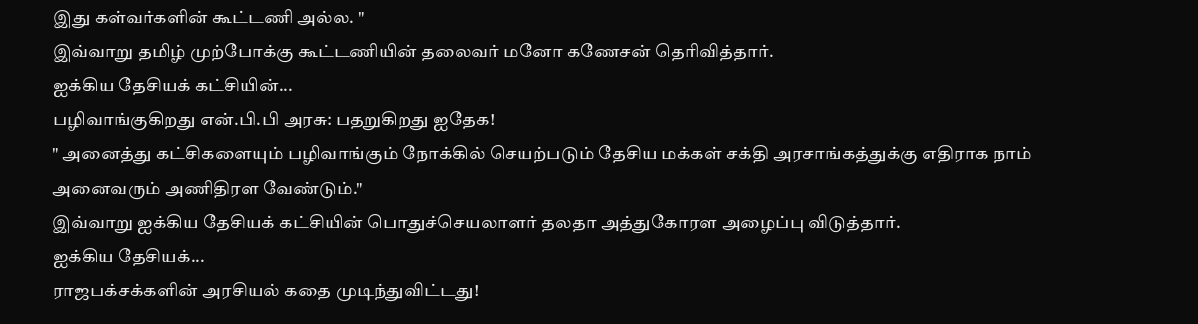இது கள்வர்களின் கூட்டணி அல்ல. "
இவ்வாறு தமிழ் முற்போக்கு கூட்டணியின் தலைவர் மனோ கணேசன் தெரிவித்தார்.
ஐக்கிய தேசியக் கட்சியின்...
பழிவாங்குகிறது என்.பி.பி அரசு: பதறுகிறது ஐதேக!
" அனைத்து கட்சிகளையும் பழிவாங்கும் நோக்கில் செயற்படும் தேசிய மக்கள் சக்தி அரசாங்கத்துக்கு எதிராக நாம் அனைவரும் அணிதிரள வேண்டும்."
இவ்வாறு ஐக்கிய தேசியக் கட்சியின் பொதுச்செயலாளர் தலதா அத்துகோரள அழைப்பு விடுத்தார்.
ஐக்கிய தேசியக்...
ராஜபக்சக்களின் அரசியல் கதை முடிந்துவிட்டது!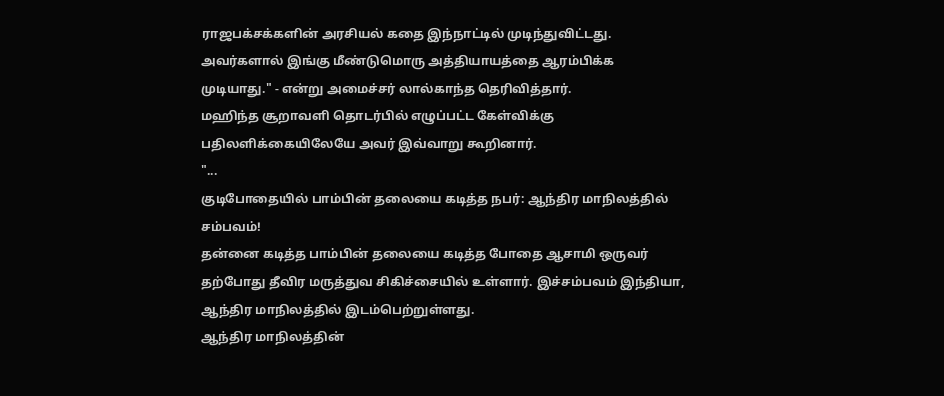ராஜபக்சக்களின் அரசியல் கதை இந்நாட்டில் முடிந்துவிட்டது. அவர்களால் இங்கு மீண்டுமொரு அத்தியாயத்தை ஆரம்பிக்க முடியாது." - என்று அமைச்சர் லால்காந்த தெரிவித்தார்.
மஹிந்த சூறாவளி தொடர்பில் எழுப்பட்ட கேள்விக்கு பதிலளிக்கையிலேயே அவர் இவ்வாறு கூறினார்.
"...
குடிபோதையில் பாம்பின் தலையை கடித்த நபர்: ஆந்திர மாநிலத்தில் சம்பவம்!
தன்னை கடித்த பாம்பின் தலையை கடித்த போதை ஆசாமி ஒருவர் தற்போது தீவிர மருத்துவ சிகிச்சையில் உள்ளார். இச்சம்பவம் இந்தியா, ஆந்திர மாநிலத்தில் இடம்பெற்றுள்ளது.
ஆந்திர மாநிலத்தின்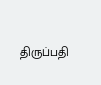திருப்பதி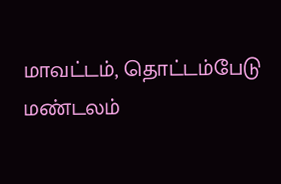மாவட்டம், தொட்டம்பேடு மண்டலம்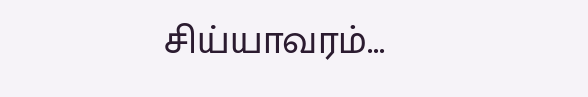சிய்யாவரம்...